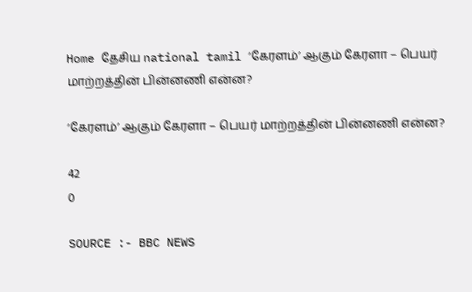Home தேசிய national tamil ‘கேரளம்’ ஆகும் கேரளா – பெயர் மாற்றத்தின் பின்னணி என்ன?

‘கேரளம்’ ஆகும் கேரளா – பெயர் மாற்றத்தின் பின்னணி என்ன?

42
0

SOURCE :- BBC NEWS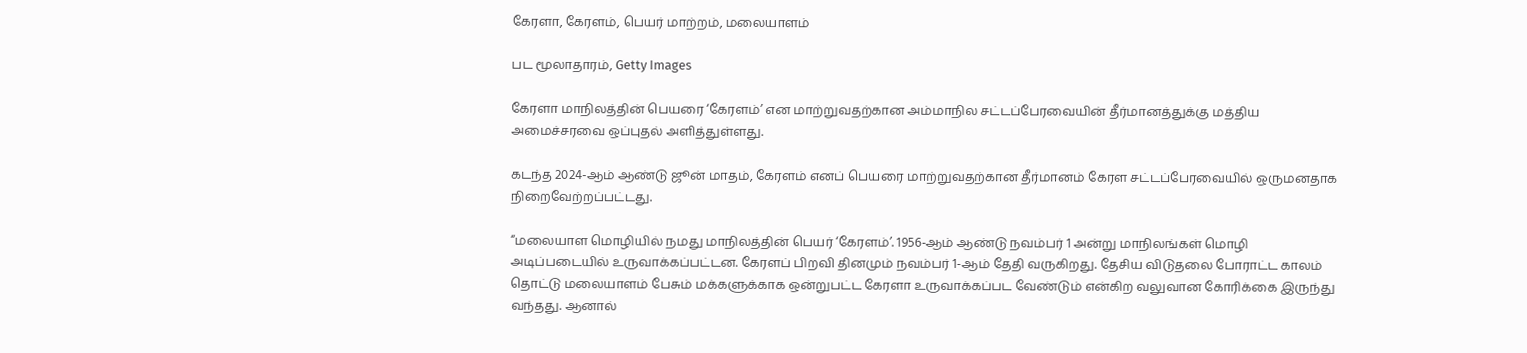கேரளா, கேரளம், பெயர் மாற்றம், மலையாளம்

பட மூலாதாரம், Getty Images

கேரளா மாநிலத்தின் பெயரை ‘கேரளம்’ என மாற்றுவதற்கான அம்மாநில சட்டப்பேரவையின் தீர்மானத்துக்கு மத்திய அமைச்சரவை ஒப்புதல் அளித்துள்ளது.

கடந்த 2024-ஆம் ஆண்டு ஜூன் மாதம், கேரளம் எனப் பெயரை மாற்றுவதற்கான தீர்மானம் கேரள சட்டப்பேரவையில் ஒருமனதாக நிறைவேற்றப்பட்டது.

“மலையாள மொழியில் நமது மாநிலத்தின் பெயர் ‘கேரளம்’. 1956-ஆம் ஆண்டு நவம்பர் 1 அன்று மாநிலங்கள் மொழி அடிப்படையில் உருவாக்கப்பட்டன. கேரளப் பிறவி தினமும் நவம்பர் 1-ஆம் தேதி வருகிறது. தேசிய விடுதலை போராட்ட காலம் தொட்டு மலையாளம் பேசும் மக்களுக்காக ஒன்றுபட்ட கேரளா உருவாக்கப்பட வேண்டும் என்கிற வலுவான கோரிக்கை இருந்து வந்தது. ஆனால்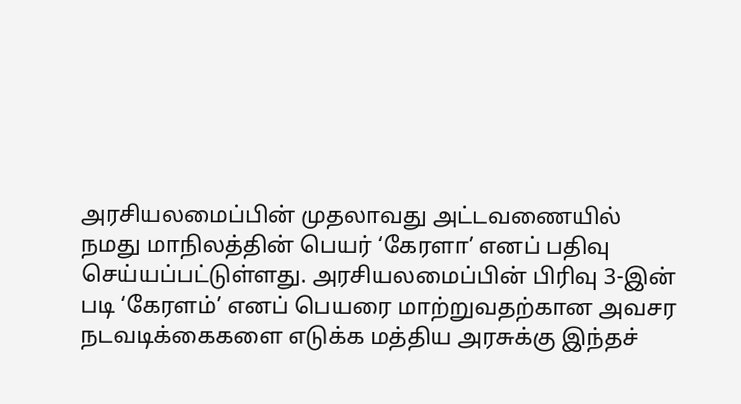அரசியலமைப்பின் முதலாவது அட்டவணையில் நமது மாநிலத்தின் பெயர் ‘கேரளா’ எனப் பதிவு செய்யப்பட்டுள்ளது. அரசியலமைப்பின் பிரிவு 3-இன் படி ‘கேரளம்’ எனப் பெயரை மாற்றுவதற்கான அவசர நடவடிக்கைகளை எடுக்க மத்திய அரசுக்கு இந்தச்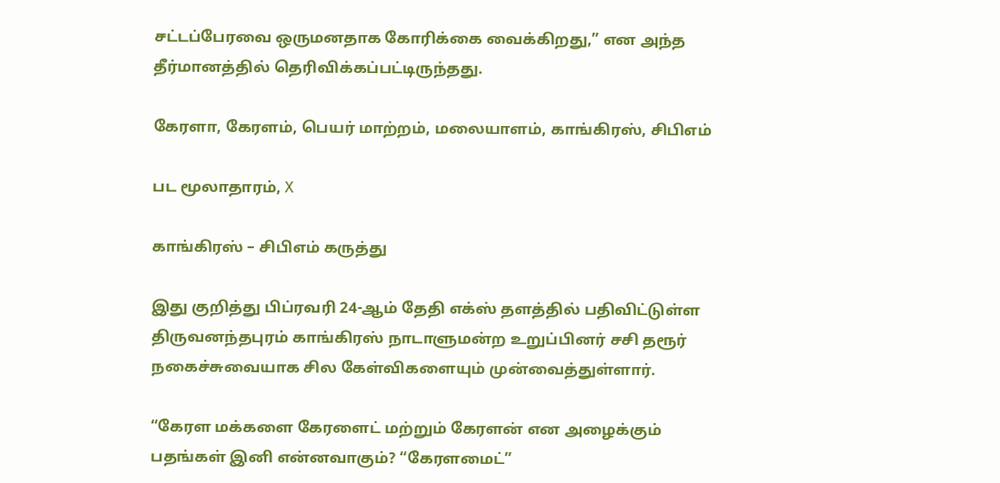சட்டப்பேரவை ஒருமனதாக கோரிக்கை வைக்கிறது,” என அந்த தீர்மானத்தில் தெரிவிக்கப்பட்டிருந்தது.

கேரளா, கேரளம், பெயர் மாற்றம், மலையாளம், காங்கிரஸ், சிபிஎம்

பட மூலாதாரம், X

காங்கிரஸ் – சிபிஎம் கருத்து

இது குறித்து பிப்ரவரி 24-ஆம் தேதி எக்ஸ் தளத்தில் பதிவிட்டுள்ள திருவனந்தபுரம் காங்கிரஸ் நாடாளுமன்ற உறுப்பினர் சசி தரூர் நகைச்சுவையாக சில கேள்விகளையும் முன்வைத்துள்ளார்.

“கேரள மக்களை கேரளைட் மற்றும் கேரளன் என அழைக்கும் பதங்கள் இனி என்னவாகும்? “கேரளமைட்”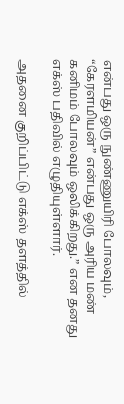என்பது ஒரு நுண்ணுயிரி போலவும், “கேரளமியன்” என்பது ஒரு அரிய மண் கனிமம் போலவும் ஒலிக்கிறது.” என தனது எக்ஸ் பதிவில் எழுதியுள்ளார்.

அதனை குறிப்பிட்டு எக்ஸ் தளத்தில்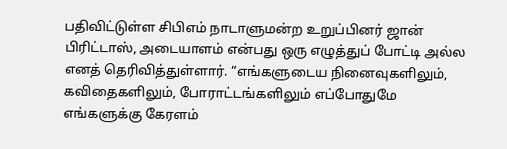பதிவிட்டுள்ள சிபிஎம் நாடாளுமன்ற உறுப்பினர் ஜான் பிரிட்டாஸ், அடையாளம் என்பது ஒரு எழுத்துப் போட்டி அல்ல எனத் தெரிவித்துள்ளார். “எங்களுடைய நினைவுகளிலும், கவிதைகளிலும், போராட்டங்களிலும் எப்போதுமே எங்களுக்கு கேரளம்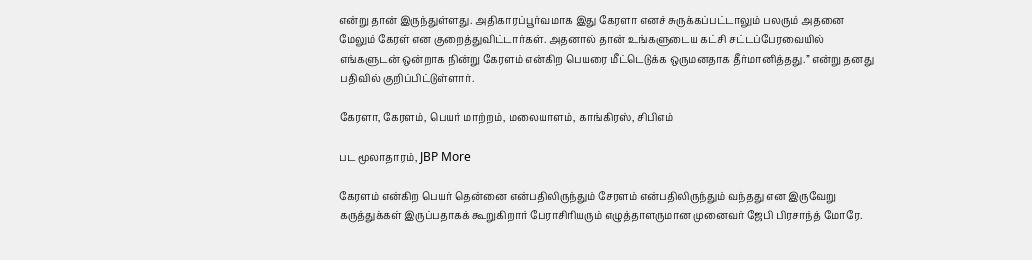என்று தான் இருந்துள்ளது. அதிகாரப்பூர்வமாக இது கேரளா எனச் சுருக்கப்பட்டாலும் பலரும் அதனை மேலும் கேரள் என குறைத்துவிட்டார்கள். அதனால் தான் உங்களுடைய கட்சி சட்டப்பேரவையில் எங்களுடன் ஒன்றாக நின்று கேரளம் என்கிற பெயரை மீட்டெடுக்க ஒருமனதாக தீர்மானித்தது.” என்று தனது பதிவில் குறிப்பிட்டுள்ளார்.

கேரளா, கேரளம், பெயர் மாற்றம், மலையாளம், காங்கிரஸ், சிபிஎம்

பட மூலாதாரம், JBP More

கேரளம் என்கிற பெயர் தென்னை என்பதிலிருந்தும் சேரளம் என்பதிலிருந்தும் வந்தது என இருவேறு கருத்துக்கள் இருப்பதாகக் கூறுகிறார் பேராசிரியரும் எழுத்தாளருமான முனைவர் ஜேபி பிரசாந்த் மோரே.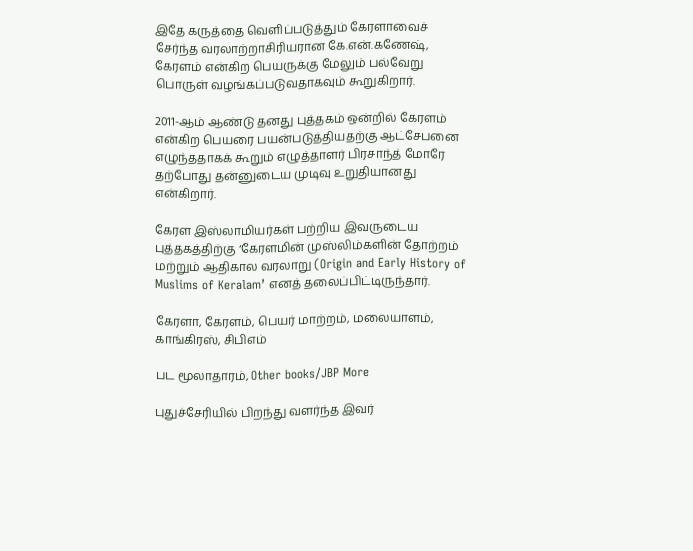இதே கருத்தை வெளிப்படுத்தும் கேரளாவைச் சேர்ந்த வரலாற்றாசிரியரான கே.என்.கணேஷ், கேரளம் என்கிற பெயருக்கு மேலும் பல்வேறு பொருள் வழங்கப்படுவதாகவும் கூறுகிறார்.

2011-ஆம் ஆண்டு தனது புத்தகம் ஒன்றில் கேரளம் என்கிற பெயரை பயன்படுத்தியதற்கு ஆட்சேபனை எழுந்ததாகக் கூறும் எழுத்தாளர் பிரசாந்த் மோரே தற்போது தன்னுடைய முடிவு உறுதியானது என்கிறார்.

கேரள இஸ்லாமியர்கள் பற்றிய இவருடைய புத்தகத்திற்கு ‘கேரளமின் முஸ்லிம்களின் தோற்றம் மற்றும் ஆதிகால வரலாறு (Origin and Early History of Muslims of Keralam’ எனத் தலைப்பிட்டிருந்தார்.

கேரளா, கேரளம், பெயர் மாற்றம், மலையாளம், காங்கிரஸ், சிபிஎம்

பட மூலாதாரம், Other books/JBP More

புதுச்சேரியில் பிறந்து வளர்ந்த இவர்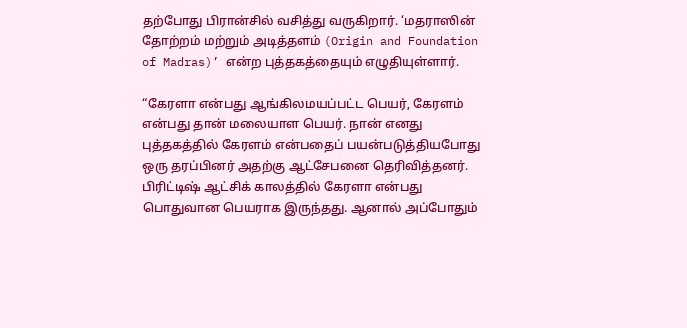தற்போது பிரான்சில் வசித்து வருகிறார். ‘மதராஸின் தோற்றம் மற்றும் அடித்தளம் (Origin and Foundation of Madras)’ என்ற புத்தகத்தையும் எழுதியுள்ளார்.

“கேரளா என்பது ஆங்கிலமயப்பட்ட பெயர், கேரளம் என்பது தான் மலையாள பெயர். நான் எனது புத்தகத்தில் கேரளம் என்பதைப் பயன்படுத்தியபோது ஒரு தரப்பினர் அதற்கு ஆட்சேபனை தெரிவித்தனர். பிரிட்டிஷ் ஆட்சிக் காலத்தில் கேரளா என்பது பொதுவான பெயராக இருந்தது. ஆனால் அப்போதும்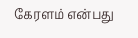கேரளம் என்பது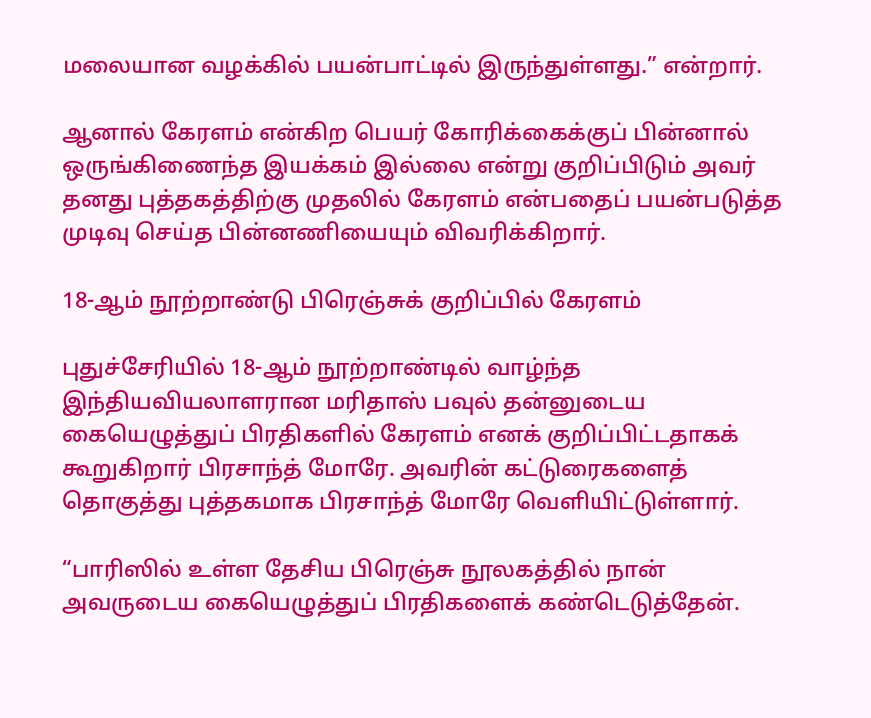மலையான வழக்கில் பயன்பாட்டில் இருந்துள்ளது.” என்றார்.

ஆனால் கேரளம் என்கிற பெயர் கோரிக்கைக்குப் பின்னால் ஒருங்கிணைந்த இயக்கம் இல்லை என்று குறிப்பிடும் அவர் தனது புத்தகத்திற்கு முதலில் கேரளம் என்பதைப் பயன்படுத்த முடிவு செய்த பின்னணியையும் விவரிக்கிறார்.

18-ஆம் நூற்றாண்டு பிரெஞ்சுக் குறிப்பில் கேரளம்

புதுச்சேரியில் 18-ஆம் நூற்றாண்டில் வாழ்ந்த இந்தியவியலாளரான மரிதாஸ் பவுல் தன்னுடைய கையெழுத்துப் பிரதிகளில் கேரளம் எனக் குறிப்பிட்டதாகக் கூறுகிறார் பிரசாந்த் மோரே. அவரின் கட்டுரைகளைத் தொகுத்து புத்தகமாக பிரசாந்த் மோரே வெளியிட்டுள்ளார்.

“பாரிஸில் உள்ள தேசிய பிரெஞ்சு நூலகத்தில் நான் அவருடைய கையெழுத்துப் பிரதிகளைக் கண்டெடுத்தேன்.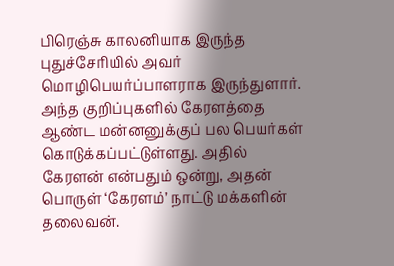பிரெஞ்சு காலனியாக இருந்த புதுச்சேரியில் அவர் மொழிபெயர்ப்பாளராக இருந்துளார். அந்த குறிப்புகளில் கேரளத்தை ஆண்ட மன்னனுக்குப் பல பெயர்கள் கொடுக்கப்பட்டுள்ளது. அதில் கேரளன் என்பதும் ஒன்று, அதன் பொருள் ‘கேரளம்’ நாட்டு மக்களின் தலைவன்.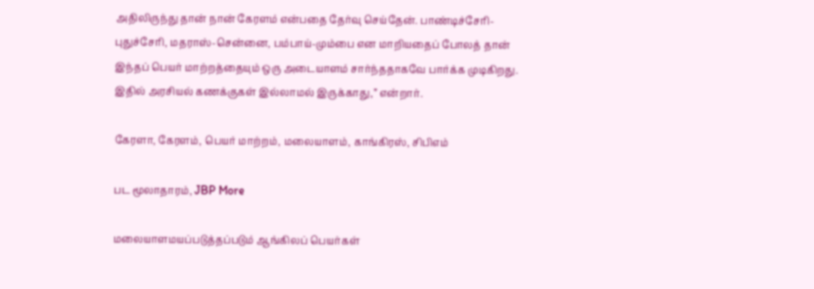அதிலிருந்து தான் நான் கேரளம் என்பதை தேர்வு செய்தேன். பாண்டிச்சேரி-புதுச்சேரி, மதராஸ்-சென்னை, பம்பாய்-மும்பை என மாறியதைப் போலத் தான் இந்தப் பெயர் மாற்றத்தையும் ஒரு அடையாளம் சார்ந்ததாகவே பார்க்க முடிகிறது. இதில் அரசியல் கணக்குகள் இல்லாமல் இருக்காது,” என்றார்.

கேரளா, கேரளம், பெயர் மாற்றம், மலையாளம், காங்கிரஸ், சிபிஎம்

பட மூலாதாரம், JBP More

மலையாளமயப்படுத்தப்படும் ஆங்கிலப் பெயர்கள்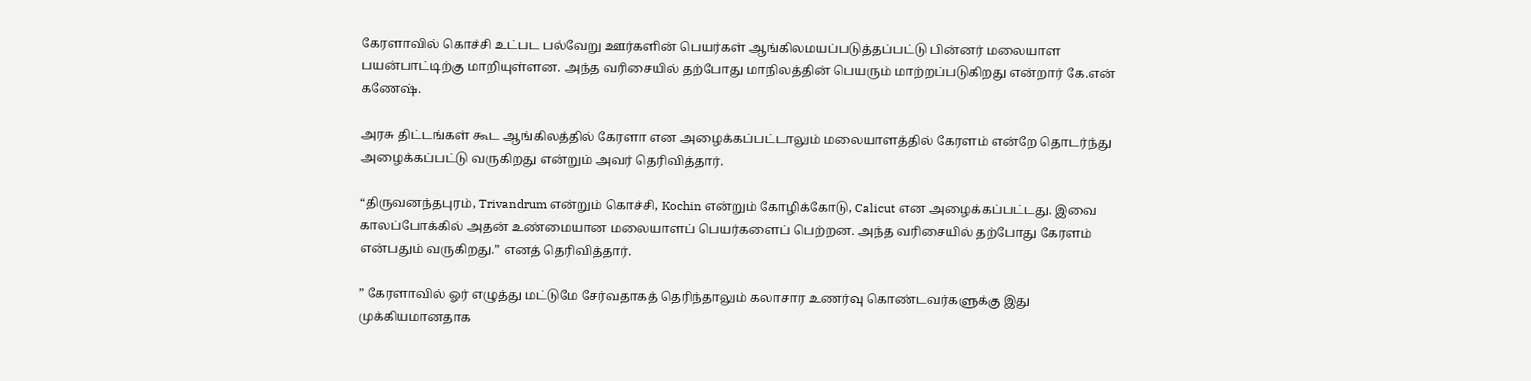கேரளாவில் கொச்சி உட்பட பல்வேறு ஊர்களின் பெயர்கள் ஆங்கிலமயப்படுத்தப்பட்டு பின்னர் மலையாள பயன்பாட்டிற்கு மாறியுள்ளன. அந்த வரிசையில் தற்போது மாநிலத்தின் பெயரும் மாற்றப்படுகிறது என்றார் கே.என் கணேஷ்.

அரசு திட்டங்கள் கூட ஆங்கிலத்தில் கேரளா என அழைக்கப்பட்டாலும் மலையாளத்தில் கேரளம் என்றே தொடர்ந்து அழைக்கப்பட்டு வருகிறது என்றும் அவர் தெரிவித்தார்.

“திருவனந்தபுரம், Trivandrum என்றும் கொச்சி, Kochin என்றும் கோழிக்கோடு, Calicut என அழைக்கப்பட்டது. இவை காலப்போக்கில் அதன் உண்மையான மலையாளப் பெயர்களைப் பெற்றன. அந்த வரிசையில் தற்போது கேரளம் என்பதும் வருகிறது.” எனத் தெரிவித்தார்.

” கேரளாவில் ஓர் எழுத்து மட்டுமே சேர்வதாகத் தெரிந்தாலும் கலாசார உணர்வு கொண்டவர்களுக்கு இது முக்கியமானதாக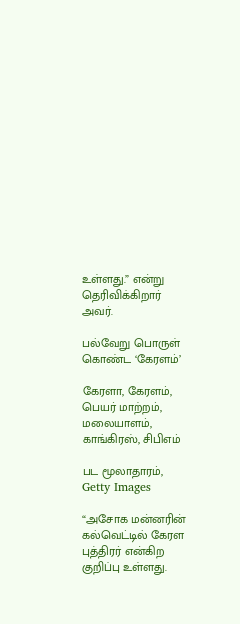உள்ளது.” என்று தெரிவிக்கிறார் அவர்.

பல்வேறு பொருள் கொண்ட ‘கேரளம்’

கேரளா, கேரளம், பெயர் மாற்றம், மலையாளம், காங்கிரஸ், சிபிஎம்

பட மூலாதாரம், Getty Images

“அசோக மன்னரின் கல்வெட்டில் கேரள புத்திரர் என்கிற குறிப்பு உள்ளது.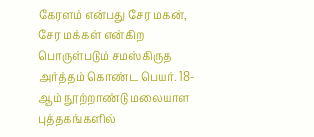கேரளம் என்பது சேர மகன், சேர மக்கள் என்கிற பொருள்படும் சமஸ்கிருத அர்த்தம் கொண்ட பெயர். 18-ஆம் நூற்றாண்டு மலையாள புத்தகங்களில்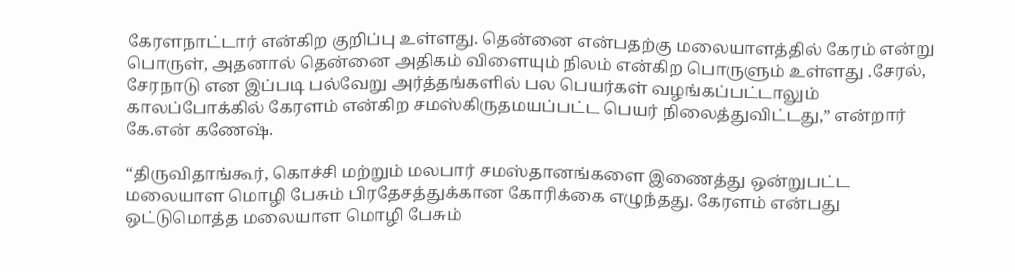கேரளநாட்டார் என்கிற குறிப்பு உள்ளது. தென்னை என்பதற்கு மலையாளத்தில் கேரம் என்று பொருள், அதனால் தென்னை அதிகம் விளையும் நிலம் என்கிற பொருளும் உள்ளது .சேரல், சேரநாடு என இப்படி பல்வேறு அர்த்தங்களில் பல பெயர்கள் வழங்கப்பட்டாலும் காலப்போக்கில் கேரளம் என்கிற சமஸ்கிருதமயப்பட்ட பெயர் நிலைத்துவிட்டது,” என்றார் கே.என் கணேஷ்.

“திருவிதாங்கூர், கொச்சி மற்றும் மலபார் சமஸ்தானங்களை இணைத்து ஒன்றுபட்ட மலையாள மொழி பேசும் பிரதேசத்துக்கான கோரிக்கை எழுந்தது. கேரளம் என்பது ஒட்டுமொத்த மலையாள மொழி பேசும்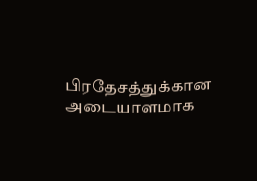பிரதேசத்துக்கான அடையாளமாக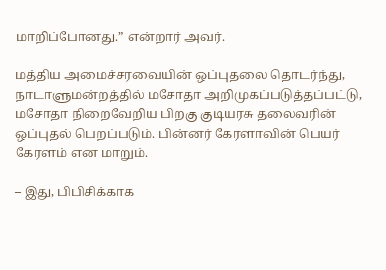மாறிப்போனது.” என்றார் அவர்.

மத்திய அமைச்சரவையின் ஒப்புதலை தொடர்ந்து, நாடாளுமன்றத்தில் மசோதா அறிமுகப்படுத்தப்பட்டு, மசோதா நிறைவேறிய பிறகு குடியரசு தலைவரின் ஒப்புதல் பெறப்படும். பின்னர் கேரளாவின் பெயர் கேரளம் என மாறும்.

– இது, பிபிசிக்காக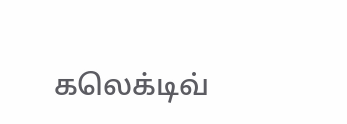கலெக்டிவ்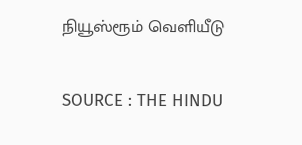நியூஸ்ரூம் வெளியீடு

SOURCE : THE HINDU